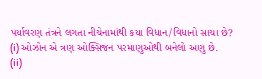પર્યાવરણ તંત્રને લગતા નીચેનામાંથી કયા વિધાન/વિધાનો સાચા છે?
(i) ઓઝોન એ ત્રણ ઓક્સિજન પરમાણુઓથી બનેલો અણુ છે.
(ii)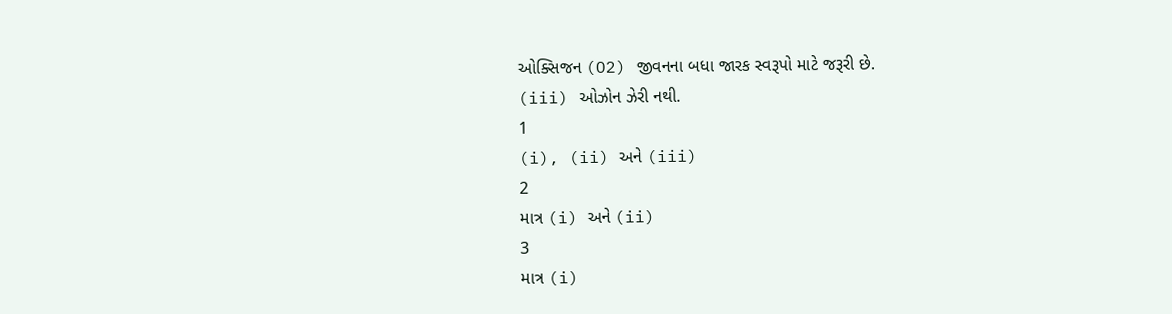ઓક્સિજન (O2) જીવનના બધા જારક સ્વરૂપો માટે જરૂરી છે.
(iii) ઓઝોન ઝેરી નથી.
1
(i), (ii) અને (iii)
2
માત્ર (i) અને (ii)
3
માત્ર (i)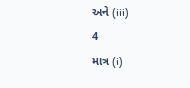અને (iii)
4
માત્ર (i)